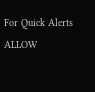For Quick Alerts
ALLOW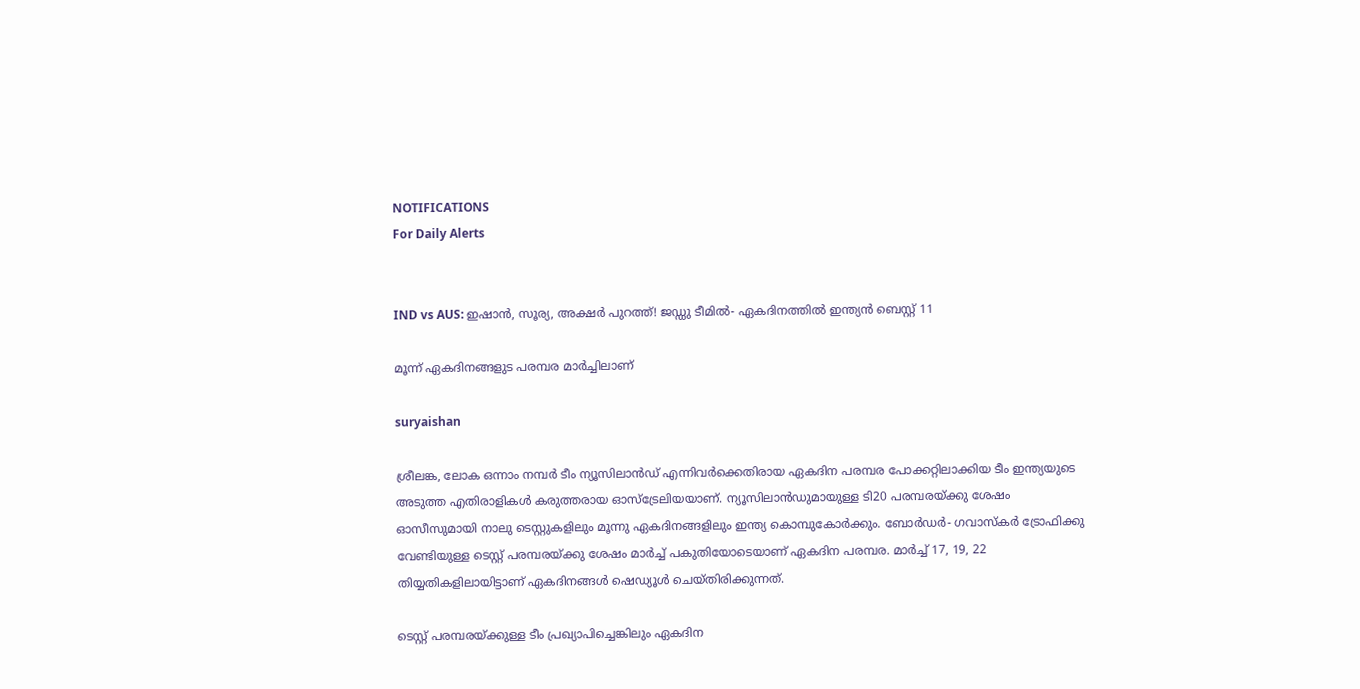NOTIFICATIONS
For Daily Alerts


IND vs AUS: ഇഷാന്‍, സൂര്യ, അക്ഷര്‍ പുറത്ത്! ജഡ്ഡു ടീമില്‍- ഏകദിനത്തില്‍ ഇന്ത്യന്‍ ബെസ്റ്റ് 11

മൂന്ന് ഏകദിനങ്ങളുട പരമ്പര മാര്‍ച്ചിലാണ്

suryaishan

ശ്രീലങ്ക, ലോക ഒന്നാം നമ്പര്‍ ടീം ന്യൂസിലാന്‍ഡ് എന്നിവര്‍ക്കെതിരായ ഏകദിന പരമ്പര പോക്കറ്റിലാക്കിയ ടീം ഇന്ത്യയുടെ അടുത്ത എതിരാളികള്‍ കരുത്തരായ ഓസ്‌ട്രേലിയയാണ്. ന്യൂസിലാന്‍ഡുമായുള്ള ടി20 പരമ്പരയ്ക്കു ശേഷം ഓസീസുമായി നാലു ടെസ്റ്റുകളിലും മൂന്നു ഏകദിനങ്ങളിലും ഇന്ത്യ കൊമ്പുകോര്‍ക്കും. ബോര്‍ഡര്‍- ഗവാസ്‌കര്‍ ട്രോഫിക്കു വേണ്ടിയുള്ള ടെസ്റ്റ് പരമ്പരയ്ക്കു ശേഷം മാര്‍ച്ച് പകുതിയോടെയാണ് ഏകദിന പരമ്പര. മാര്‍ച്ച് 17, 19, 22 തിയ്യതികളിലായിട്ടാണ് ഏകദിനങ്ങള്‍ ഷെഡ്യൂള്‍ ചെയ്തിരിക്കുന്നത്.

ടെസ്റ്റ് പരമ്പരയ്ക്കുള്ള ടീം പ്രഖ്യാപിച്ചെങ്കിലും ഏകദിന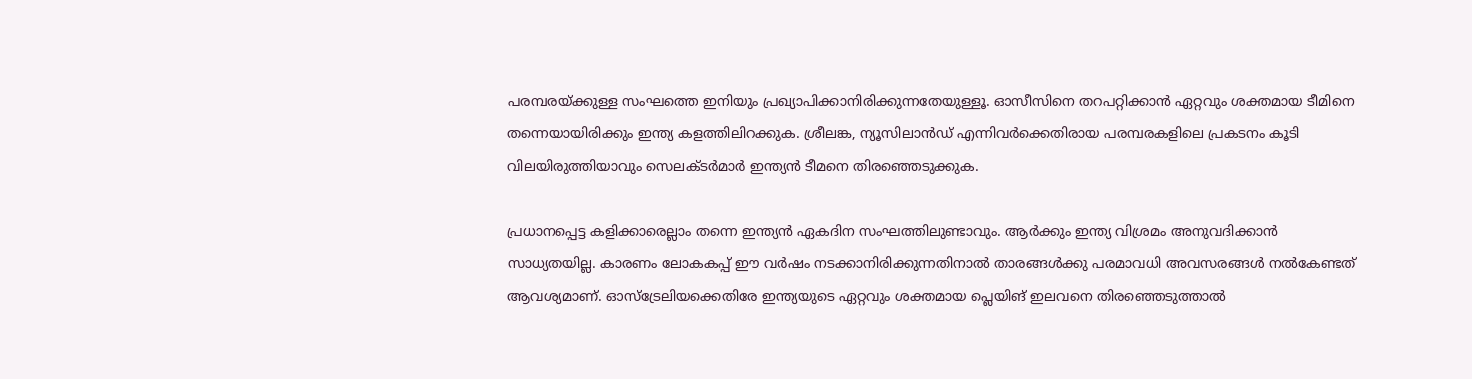പരമ്പരയ്ക്കുള്ള സംഘത്തെ ഇനിയും പ്രഖ്യാപിക്കാനിരിക്കുന്നതേയുള്ളൂ. ഓസീസിനെ തറപറ്റിക്കാന്‍ ഏറ്റവും ശക്തമായ ടീമിനെ തന്നെയായിരിക്കും ഇന്ത്യ കളത്തിലിറക്കുക. ശ്രീലങ്ക, ന്യൂസിലാന്‍ഡ് എന്നിവര്‍ക്കെതിരായ പരമ്പരകളിലെ പ്രകടനം കൂടി വിലയിരുത്തിയാവും സെലക്ടര്‍മാര്‍ ഇന്ത്യന്‍ ടീമനെ തിരഞ്ഞെടുക്കുക.

പ്രധാനപ്പെട്ട കളിക്കാരെല്ലാം തന്നെ ഇന്ത്യന്‍ ഏകദിന സംഘത്തിലുണ്ടാവും. ആര്‍ക്കും ഇന്ത്യ വിശ്രമം അനുവദിക്കാന്‍ സാധ്യതയില്ല. കാരണം ലോകകപ്പ് ഈ വര്‍ഷം നടക്കാനിരിക്കുന്നതിനാല്‍ താരങ്ങള്‍ക്കു പരമാവധി അവസരങ്ങള്‍ നല്‍കേണ്ടത് ആവശ്യമാണ്. ഓസ്‌ട്രേലിയക്കെതിരേ ഇന്ത്യയുടെ ഏറ്റവും ശക്തമായ പ്ലെയിങ് ഇലവനെ തിരഞ്ഞെടുത്താല്‍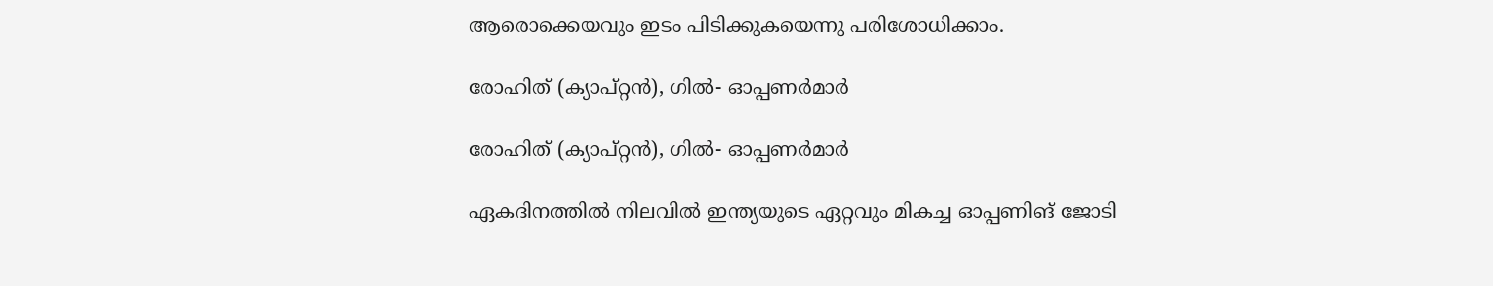ആരൊക്കെയവും ഇടം പിടിക്കുകയെന്നു പരിശോധിക്കാം.

രോഹിത് (ക്യാപ്റ്റന്‍), ഗില്‍- ഓപ്പണര്‍മാര്‍

രോഹിത് (ക്യാപ്റ്റന്‍), ഗില്‍- ഓപ്പണര്‍മാര്‍

ഏകദിനത്തില്‍ നിലവില്‍ ഇന്ത്യയുടെ ഏറ്റവും മികച്ച ഓപ്പണിങ് ജോടി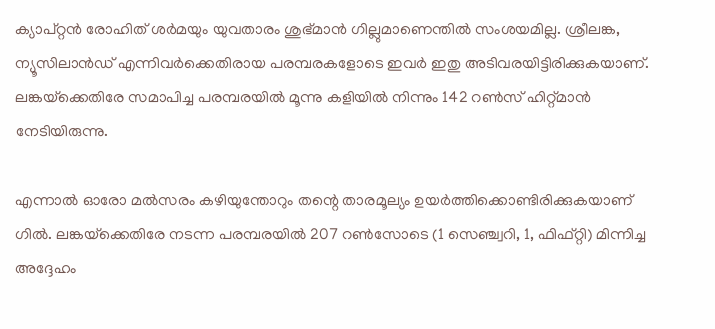ക്യാപ്റ്റന്‍ രോഹിത് ശര്‍മയും യുവതാരം ശുഭ്മാന്‍ ഗില്ലുമാണെന്തില്‍ സംശയമില്ല. ശ്രീലങ്ക, ന്യൂസിലാന്‍ഡ് എന്നിവര്‍ക്കെതിരായ പരമ്പരകളോടെ ഇവര്‍ ഇതു അടിവരയിട്ടിരിക്കുകയാണ്. ലങ്കയ്‌ക്കെതിരേ സമാപിച്ച പരമ്പരയില്‍ മൂന്നു കളിയില്‍ നിന്നും 142 റണ്‍സ് ഹിറ്റ്മാന്‍ നേടിയിരുന്നു.

എന്നാല്‍ ഓരോ മല്‍സരം കഴിയുന്തോറും തന്റെ താരമൂല്യം ഉയര്‍ത്തിക്കൊണ്ടിരിക്കുകയാണ് ഗില്‍. ലങ്കയ്‌ക്കെതിരേ നടന്ന പരമ്പരയില്‍ 207 റണ്‍സോടെ (1 സെഞ്ച്വറി, 1, ഫിഫ്റ്റി) മിന്നിച്ച അദ്ദേഹം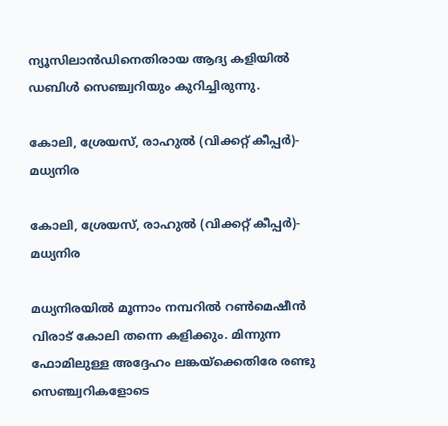ന്യൂസിലാന്‍ഡിനെതിരായ ആദ്യ കളിയില്‍ ഡബിള്‍ സെഞ്ച്വറിയും കുറിച്ചിരുന്നു.

കോലി, ശ്രേയസ്, രാഹുല്‍ (വിക്കറ്റ് കീപ്പര്‍)- മധ്യനിര

കോലി, ശ്രേയസ്, രാഹുല്‍ (വിക്കറ്റ് കീപ്പര്‍)- മധ്യനിര

മധ്യനിരയില്‍ മൂന്നാം നമ്പറില്‍ റണ്‍മെഷീന്‍ വിരാട് കോലി തന്നെ കളിക്കും. മിന്നുന്ന ഫോമിലുള്ള അദ്ദേഹം ലങ്കയ്‌ക്കെതിരേ രണ്ടു സെഞ്ച്വറികളോടെ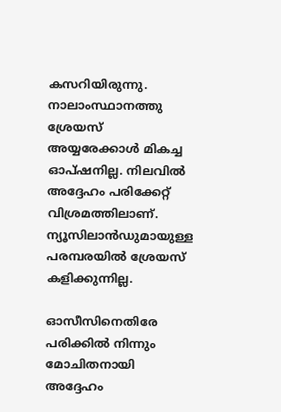കസറിയിരുന്നു. നാലാംസ്ഥാനത്തു ശ്രേയസ് അയ്യരേക്കാള്‍ മികച്ച ഓപ്ഷനില്ല. നിലവില്‍ അദ്ദേഹം പരിക്കേറ്റ് വിശ്രമത്തിലാണ്. ന്യൂസിലാന്‍ഡുമായുള്ള പരമ്പരയില്‍ ശ്രേയസ് കളിക്കുന്നില്ല.

ഓസീസിനെതിരേ പരിക്കില്‍ നിന്നും മോചിതനായി അദ്ദേഹം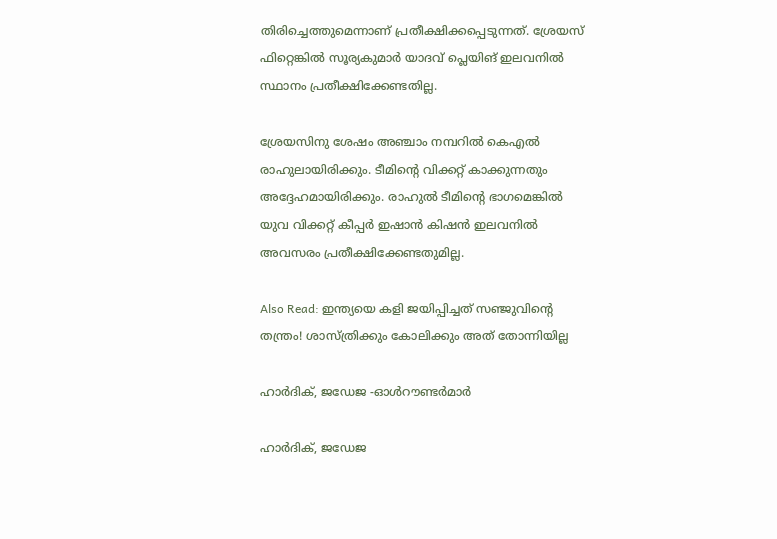തിരിച്ചെത്തുമെന്നാണ് പ്രതീക്ഷിക്കപ്പെടുന്നത്. ശ്രേയസ് ഫിറ്റെങ്കില്‍ സൂര്യകുമാര്‍ യാദവ് പ്ലെയിങ് ഇലവനില്‍ സ്ഥാനം പ്രതീക്ഷിക്കേണ്ടതില്ല.

ശ്രേയസിനു ശേഷം അഞ്ചാം നമ്പറില്‍ കെഎല്‍ രാഹുലായിരിക്കും. ടീമിന്റെ വിക്കറ്റ് കാക്കുന്നതും അദ്ദേഹമായിരിക്കും. രാഹുല്‍ ടീമിന്റെ ഭാഗമെങ്കില്‍ യുവ വിക്കറ്റ് കീപ്പര്‍ ഇഷാന്‍ കിഷന്‍ ഇലവനില്‍ അവസരം പ്രതീക്ഷിക്കേണ്ടതുമില്ല.

Also Read: ഇന്ത്യയെ കളി ജയിപ്പിച്ചത് സഞ്ജുവിന്റെ തന്ത്രം! ശാസ്ത്രിക്കും കോലിക്കും അത് തോന്നിയില്ല

ഹാര്‍ദിക്, ജഡേജ -ഓള്‍റൗണ്ടര്‍മാര്‍

ഹാര്‍ദിക്, ജഡേജ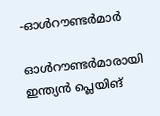-ഓള്‍റൗണ്ടര്‍മാര്‍

ഓള്‍റൗണ്ടര്‍മാരായി ഇന്ത്യന്‍ പ്ലെയിങ്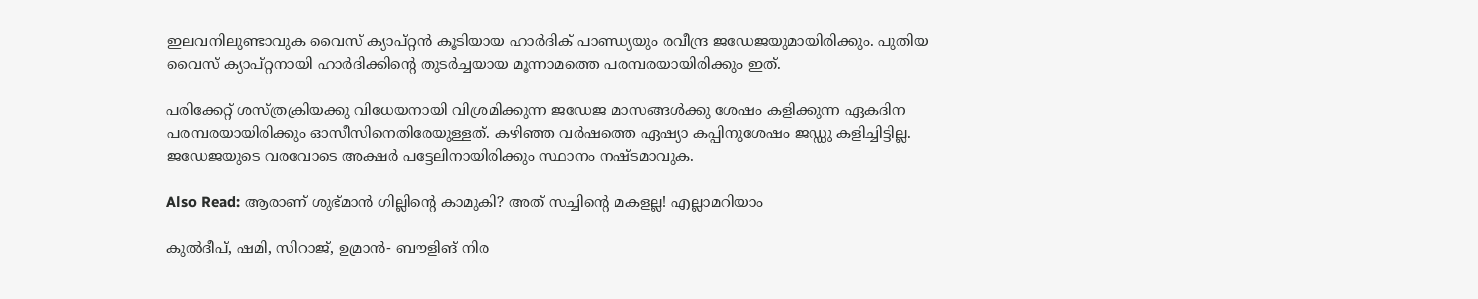ഇലവനിലുണ്ടാവുക വൈസ് ക്യാപ്റ്റന്‍ കൂടിയായ ഹാര്‍ദിക് പാണ്ഡ്യയും രവീന്ദ്ര ജഡേജയുമായിരിക്കും. പുതിയ വൈസ് ക്യാപ്റ്റനായി ഹാര്‍ദിക്കിന്റെ തുടര്‍ച്ചയായ മൂന്നാമത്തെ പരമ്പരയായിരിക്കും ഇത്.

പരിക്കേറ്റ് ശസ്ത്രക്രിയക്കു വിധേയനായി വിശ്രമിക്കുന്ന ജഡേജ മാസങ്ങള്‍ക്കു ശേഷം കളിക്കുന്ന ഏകദിന പരമ്പരയായിരിക്കും ഓസീസിനെതിരേയുള്ളത്. കഴിഞ്ഞ വര്‍ഷത്തെ ഏഷ്യാ കപ്പിനുശേഷം ജഡ്ഡു കളിച്ചിട്ടില്ല. ജഡേജയുടെ വരവോടെ അക്ഷര്‍ പട്ടേലിനായിരിക്കും സ്ഥാനം നഷ്ടമാവുക.

Also Read: ആരാണ് ശുഭ്മാന്‍ ഗില്ലിന്റെ കാമുകി? അത് സച്ചിന്റെ മകളല്ല! എല്ലാമറിയാം

കുല്‍ദീപ്, ഷമി, സിറാജ്, ഉമ്രാന്‍- ബൗളിങ് നിര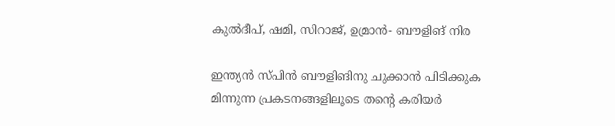കുല്‍ദീപ്, ഷമി, സിറാജ്, ഉമ്രാന്‍- ബൗളിങ് നിര

ഇന്ത്യന്‍ സ്പിന്‍ ബൗളിങിനു ചുക്കാന്‍ പിടിക്കുക മിന്നുന്ന പ്രകടനങ്ങളിലൂടെ തന്റെ കരിയര്‍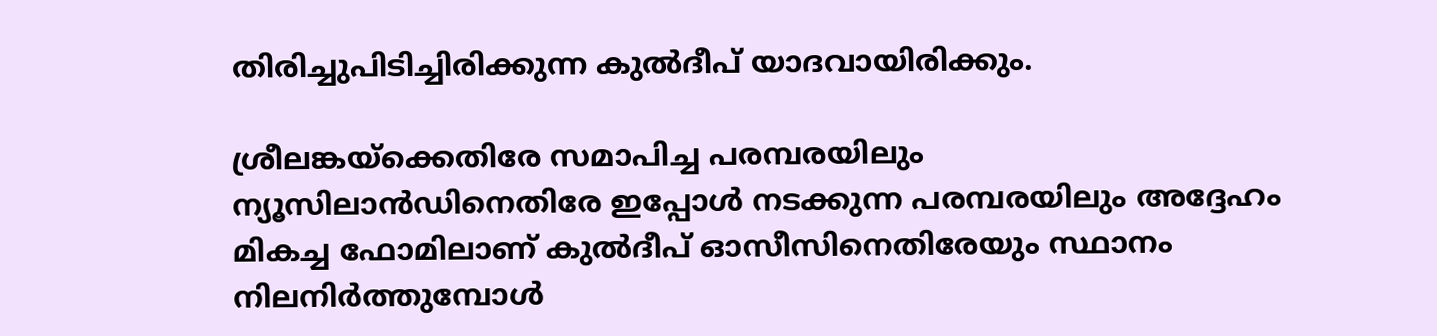തിരിച്ചുപിടിച്ചിരിക്കുന്ന കുല്‍ദീപ് യാദവായിരിക്കും.

ശ്രീലങ്കയ്‌ക്കെതിരേ സമാപിച്ച പരമ്പരയിലും ന്യൂസിലാന്‍ഡിനെതിരേ ഇപ്പോള്‍ നടക്കുന്ന പരമ്പരയിലും അദ്ദേഹം മികച്ച ഫോമിലാണ് കുല്‍ദീപ് ഓസീസിനെതിരേയും സ്ഥാനം നിലനിര്‍ത്തുമ്പോള്‍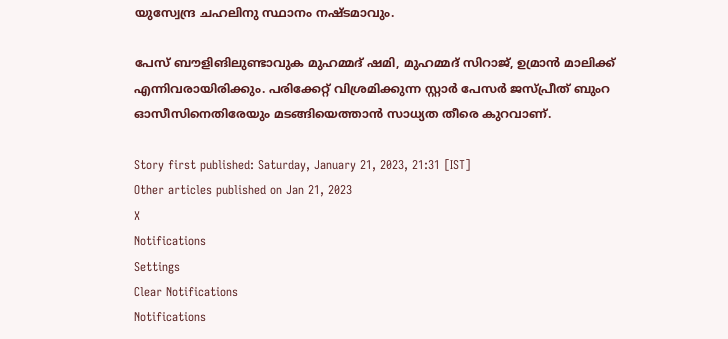യുസ്വേന്ദ്ര ചഹലിനു സ്ഥാനം നഷ്ടമാവും.

പേസ് ബൗളിങിലുണ്ടാവുക മുഹമ്മദ് ഷമി, മുഹമ്മദ് സിറാജ്, ഉമ്രാന്‍ മാലിക്ക് എന്നിവരായിരിക്കും. പരിക്കേറ്റ് വിശ്രമിക്കുന്ന സ്റ്റാര്‍ പേസര്‍ ജസ്പ്രീത് ബുംറ ഓസീസിനെതിരേയും മടങ്ങിയെത്താന്‍ സാധ്യത തീരെ കുറവാണ്.

Story first published: Saturday, January 21, 2023, 21:31 [IST]
Other articles published on Jan 21, 2023
X
Notifications
Settings
Clear Notifications
Notifications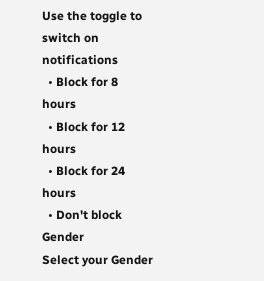Use the toggle to switch on notifications
  • Block for 8 hours
  • Block for 12 hours
  • Block for 24 hours
  • Don't block
Gender
Select your Gender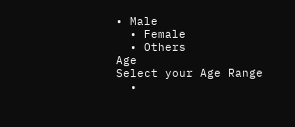• Male
  • Female
  • Others
Age
Select your Age Range
  •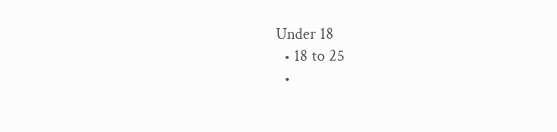Under 18
  • 18 to 25
  •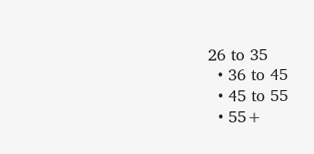26 to 35
  • 36 to 45
  • 45 to 55
  • 55+